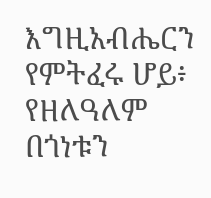እግዚአብሔርን የምትፈሩ ሆይ፥ የዘለዓለም በጎነቱን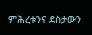ምሕረቱንና ደስታውን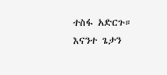ተስፋ አድርጉ።
እናንተ ጌታን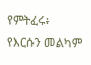የምትፈሩ፥ የእርሱን መልካም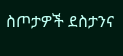ስጦታዎች ደስታንና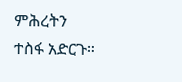ምሕረትን ተስፋ አድርጉ።